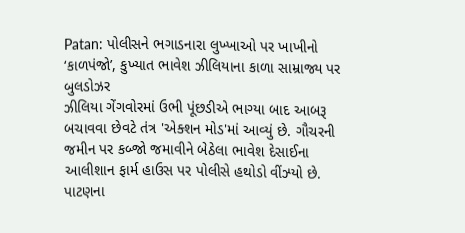Patan: પોલીસને ભગાડનારા લુખ્ખાઓ પર ખાખીનો ‘કાળપંજો’, કુખ્યાત ભાવેશ ઝીલિયાના કાળા સામ્રાજ્ય પર બુલડોઝર
ઝીલિયા ગેંગવોરમાં ઉભી પૂંછડીએ ભાગ્યા બાદ આબરૂ બચાવવા છેવટે તંત્ર 'એક્શન મોડ'માં આવ્યું છે. ગૌચરની જમીન પર કબ્જો જમાવીને બેઠેલા ભાવેશ દેસાઈના આલીશાન ફાર્મ હાઉસ પર પોલીસે હથોડો વીંઝ્યો છે.
પાટણના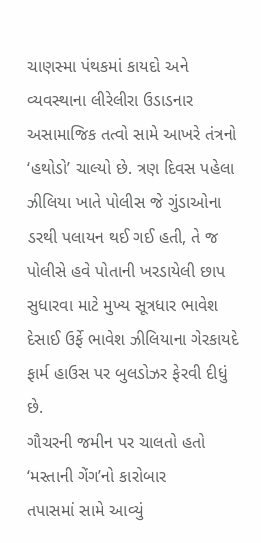ચાણસ્મા પંથકમાં કાયદો અને વ્યવસ્થાના લીરેલીરા ઉડાડનાર અસામાજિક તત્વો સામે આખરે તંત્રનો ‘હથોડો’ ચાલ્યો છે. ત્રણ દિવસ પહેલા ઝીલિયા ખાતે પોલીસ જે ગુંડાઓના ડરથી પલાયન થઈ ગઈ હતી, તે જ પોલીસે હવે પોતાની ખરડાયેલી છાપ સુધારવા માટે મુખ્ય સૂત્રધાર ભાવેશ દેસાઈ ઉર્ફે ભાવેશ ઝીલિયાના ગેરકાયદે ફાર્મ હાઉસ પર બુલડોઝર ફેરવી દીધું છે.
ગૌચરની જમીન પર ચાલતો હતો ‘મસ્તાની ગેંગ’નો કારોબાર
તપાસમાં સામે આવ્યું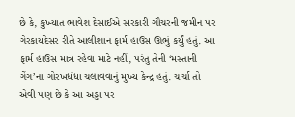છે કે, કુખ્યાત ભાવેશ દેસાઈએ સરકારી ગૌચરની જમીન પર ગેરકાયદેસર રીતે આલીશાન ફાર્મ હાઉસ ઊભું કર્યું હતું. આ ફાર્મ હાઉસ માત્ર રહેવા માટે નહીં, પરંતુ તેની ‘મસ્તાની ગેંગ’ના ગોરખધંધા ચલાવવાનું મુખ્ય કેન્દ્ર હતું. ચર્ચા તો એવી પણ છે કે આ અડ્ડા પર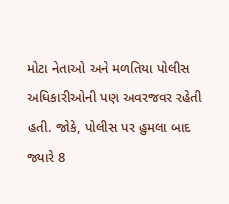મોટા નેતાઓ અને મળતિયા પોલીસ અધિકારીઓની પણ અવરજવર રહેતી હતી. જોકે, પોલીસ પર હુમલા બાદ જ્યારે 8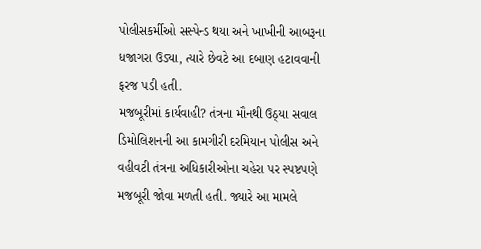પોલીસકર્મીઓ સસ્પેન્ડ થયા અને ખાખીની આબરૂના ધજાગરા ઉડ્યા, ત્યારે છેવટે આ દબાણ હટાવવાની ફરજ પડી હતી.
મજબૂરીમાં કાર્યવાહી? તંત્રના મૌનથી ઉઠ્યા સવાલ
ડિમોલિશનની આ કામગીરી દરમિયાન પોલીસ અને વહીવટી તંત્રના અધિકારીઓના ચહેરા પર સ્પષ્ટપણે મજબૂરી જોવા મળતી હતી. જ્યારે આ મામલે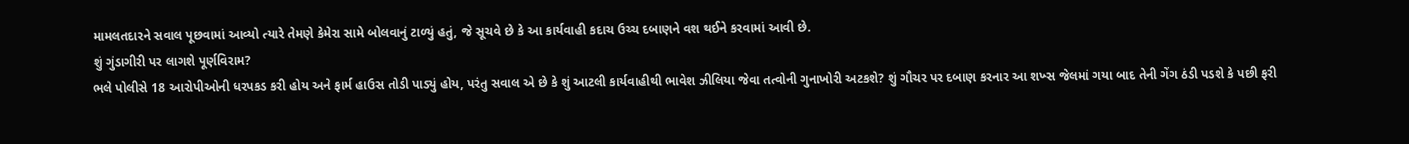મામલતદારને સવાલ પૂછવામાં આવ્યો ત્યારે તેમણે કેમેરા સામે બોલવાનું ટાળ્યું હતું, જે સૂચવે છે કે આ કાર્યવાહી કદાચ ઉચ્ચ દબાણને વશ થઈને કરવામાં આવી છે.
શું ગુંડાગીરી પર લાગશે પૂર્ણવિરામ?
ભલે પોલીસે 18 આરોપીઓની ધરપકડ કરી હોય અને ફાર્મ હાઉસ તોડી પાડ્યું હોય, પરંતુ સવાલ એ છે કે શું આટલી કાર્યવાહીથી ભાવેશ ઝીલિયા જેવા તત્વોની ગુનાખોરી અટકશે? શું ગૌચર પર દબાણ કરનાર આ શખ્સ જેલમાં ગયા બાદ તેની ગેંગ ઠંડી પડશે કે પછી ફરી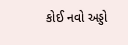કોઈ નવો અડ્ડો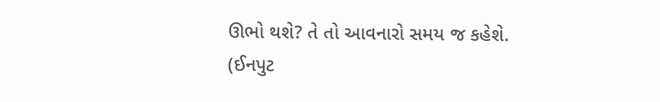ઊભો થશે? તે તો આવનારો સમય જ કહેશે.
(ઈનપુટ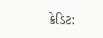ક્રેડિટ: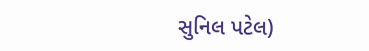સુનિલ પટેલ)